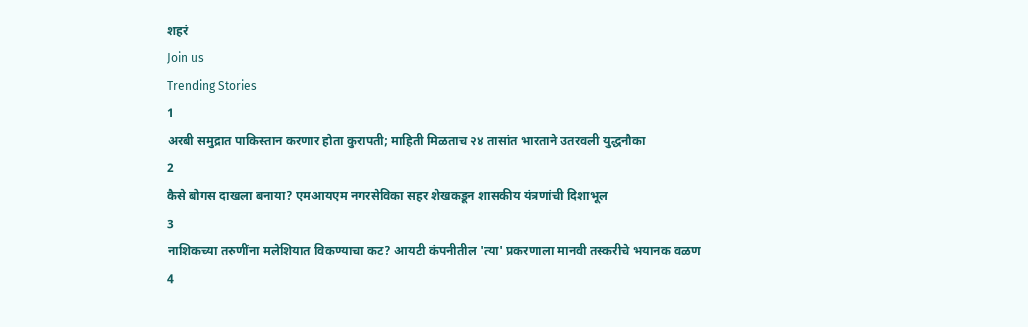शहरं
Join us
Trending Stories
1
अरबी समुद्रात पाकिस्तान करणार होता कुरापती; माहिती मिळताच २४ तासांत भारताने उतरवली युद्धनौका
2
कैसे बोगस दाखला बनाया? एमआयएम नगरसेविका सहर शेखकडून शासकीय यंत्रणांची दिशाभूल
3
नाशिकच्या तरुणींना मलेशियात विकण्याचा कट? आयटी कंपनीतील 'त्या' प्रकरणाला मानवी तस्करीचे भयानक वळण
4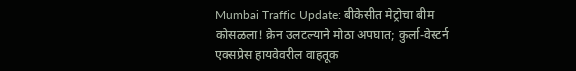Mumbai Traffic Update: बीकेसीत मेट्रोचा बीम कोसळला! क्रेन उलटल्याने मोठा अपघात; कुर्ला-वेस्टर्न एक्सप्रेस हायवेवरील वाहतूक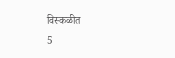विस्कळीत
5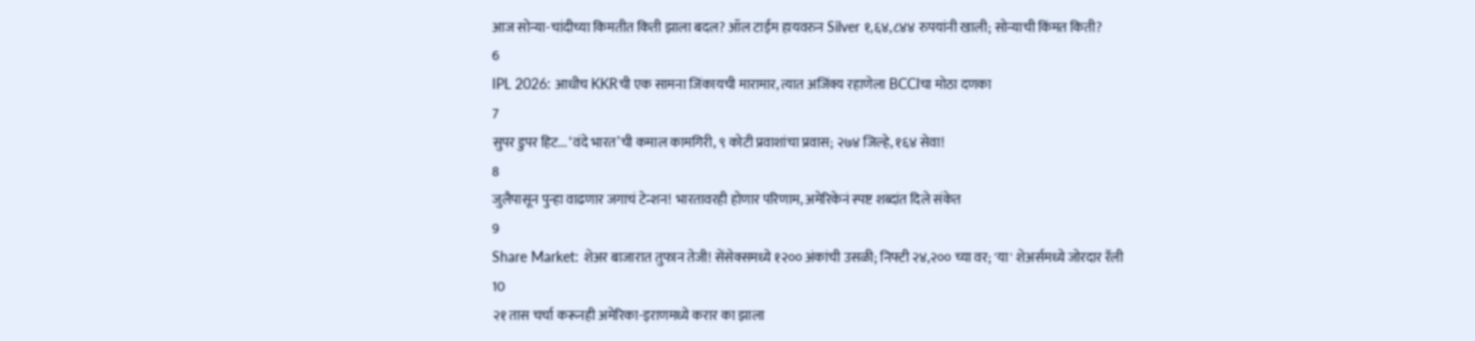आज सोन्या-चांदीच्या किमतीत किती झाला बदल? ऑल टाईम हायवरुन Silver १,६४,८४४ रुपयांनी खाली; सोन्याची किंमत किती?
6
IPL 2026: आधीच KKRची एक सामना जिंकायची मारामार, त्यात अजिंक्य रहाणेला BCCIचा मोठा दणका
7
सुपर डुपर हिट... ‘वंदे भारत’ची कमाल कामगिरी, ९ कोटी प्रवाशांचा प्रवास; २७४ जिल्हे, १६४ सेवा!
8
जुलैपासून पुन्हा वाढणार जगाचं टेन्शन! भारतावरही होणार परिणाम, अमेरिकेनं स्पष्ट शब्दांत दिले संकेत
9
Share Market: शेअर बाजारात तुफान तेजी! सेंसेक्समध्ये १२०० अंकांची उसळी; निफ्टी २४,२०० च्या वर; 'या' शेअर्समध्ये जोरदार रॅली
10
२१ तास चर्चा करूनही अमेरिका-इराणमध्ये करार का झाला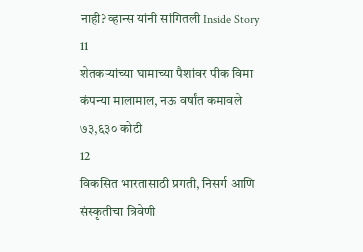नाही? व्हान्स यांनी सांगितली Inside Story
11
शेतकऱ्यांच्या घामाच्या पैशांवर पीक विमा कंपन्या मालामाल, नऊ वर्षांत कमावले ७३,६३० कोटी
12
विकसित भारतासाठी प्रगती, निसर्ग आणि संस्कृतीचा त्रिवेणी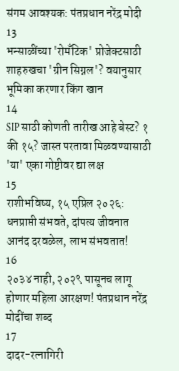संगम आवश्यक: पंतप्रधान नरेंद्र मोदी
13
भन्साळींच्या 'रोमँटिक' प्रोजेक्टसाठी शाहरुखचा 'ग्रीन सिग्नल'? वयानुसार भूमिका करणार किंग खान
14
SIP साठी कोणती तारीख आहे बेस्ट? १ की १५? जास्त परतावा मिळवण्यासाठी 'या' एका गोष्टीवर द्या लक्ष
15
राशीभविष्य, १५ एप्रिल २०२६: धनप्राप्ती संभवते, दांपत्य जीवनात आनंद दरवळेल, लाभ संभवतात!
16
२०३४ नाही, २०२९ पासूनच लागू होणार महिला आरक्षण! पंतप्रधान नरेंद्र मोदींचा शब्द
17
दादर-रत्नागिरी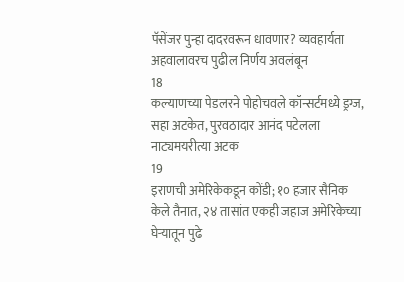पॅसेंजर पुन्हा दादरवरून धावणार? व्यवहार्यता अहवालावरच पुढील निर्णय अवलंबून
18
कल्याणच्या पेडलरने पोहोचवले कॉन्सर्टमध्ये ड्रग्ज, सहा अटकेत, पुरवठादार आनंद पटेलला नाट्यमयरीत्या अटक
19
इराणची अमेरिकेकडून कोंडी; १० हजार सैनिक केले तैनात, २४ तासांत एकही जहाज अमेरिकेच्या घेऱ्यातून पुढे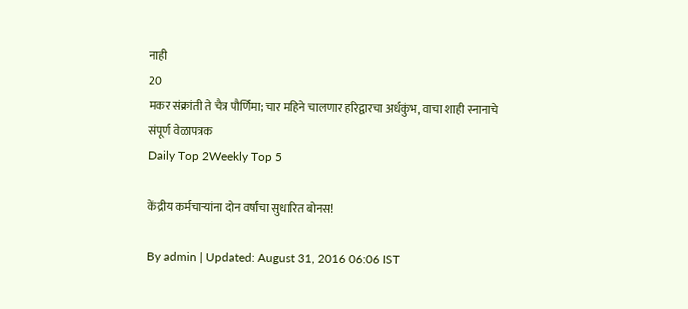नाही
20
मकर संक्रांती ते चैत्र पौर्णिमा; चार महिने चालणार हरिद्वारचा अर्धकुंभ, वाचा शाही स्नानाचे संपूर्ण वेळापत्रक
Daily Top 2Weekly Top 5

केंद्रीय कर्मचाऱ्यांना दोन वर्षांचा सुधारित बोनस!

By admin | Updated: August 31, 2016 06:06 IST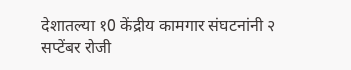देशातल्या १0 केंद्रीय कामगार संघटनांनी २ सप्टेंबर रोजी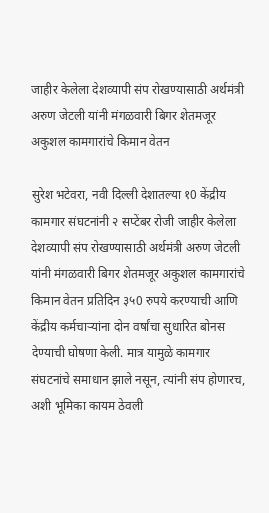जाहीर केलेला देशव्यापी संप रोखण्यासाठी अर्थमंत्री अरुण जेटली यांनी मंगळवारी बिगर शेतमजूर अकुशल कामगारांचे किमान वेतन

सुरेश भटेवरा, नवी दिल्ली देशातल्या १0 केंद्रीय कामगार संघटनांनी २ सप्टेंबर रोजी जाहीर केलेला देशव्यापी संप रोखण्यासाठी अर्थमंत्री अरुण जेटली यांनी मंगळवारी बिगर शेतमजूर अकुशल कामगारांचे किमान वेतन प्रतिदिन ३५0 रुपये करण्याची आणि केंद्रीय कर्मचाऱ्यांना दोन वर्षांचा सुधारित बोनस देण्याची घोषणा केली. मात्र यामुळे कामगार संघटनांचे समाधान झाले नसून, त्यांनी संप होणारच, अशी भूमिका कायम ठेवली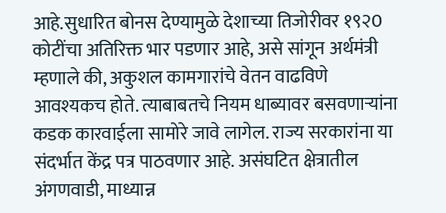आहे.सुधारित बोनस देण्यामुळे देशाच्या तिजोरीवर १९२0 कोटींचा अतिरिक्त भार पडणार आहे, असे सांगून अर्थमंत्री म्हणाले की, अकुशल कामगारांचे वेतन वाढविणे आवश्यकच होते. त्याबाबतचे नियम धाब्यावर बसवणाऱ्यांना कडक कारवाईला सामोरे जावे लागेल. राज्य सरकारांना या संदर्भात केंद्र पत्र पाठवणार आहे. असंघटित क्षेत्रातील अंगणवाडी, माध्यान्न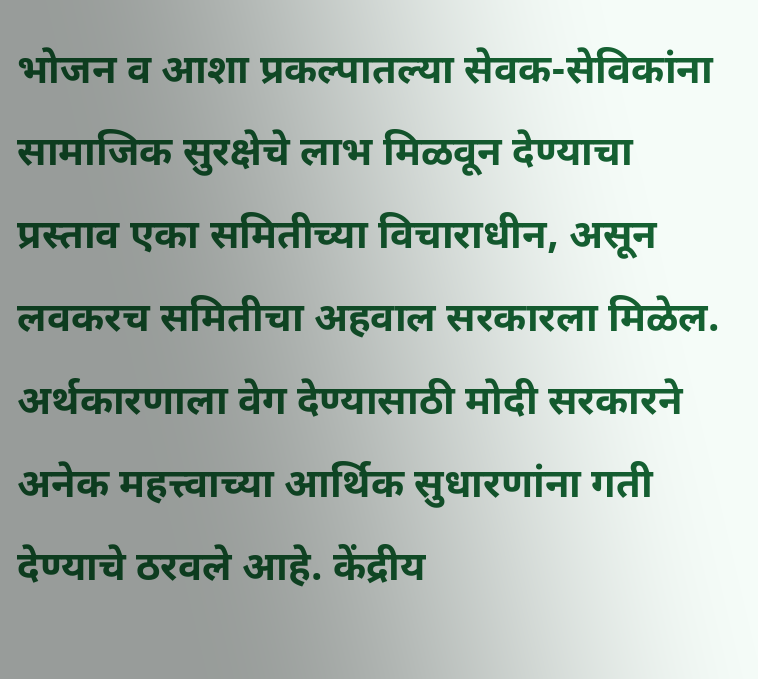भोजन व आशा प्रकल्पातल्या सेवक-सेविकांना सामाजिक सुरक्षेचे लाभ मिळवून देण्याचा प्रस्ताव एका समितीच्या विचाराधीन, असून लवकरच समितीचा अहवाल सरकारला मिळेल. अर्थकारणाला वेग देण्यासाठी मोदी सरकारने अनेक महत्त्वाच्या आर्थिक सुधारणांना गती देण्याचे ठरवले आहे. केंद्रीय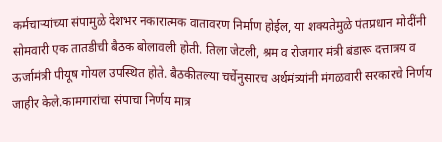कर्मचाऱ्यांच्या संपामुळे देशभर नकारात्मक वातावरण निर्माण होईल, या शक्यतेमुळे पंतप्रधान मोदींनी सोमवारी एक तातडीची बैठक बोलावली होती. तिला जेटली, श्रम व रोजगार मंत्री बंडारू दत्तात्रय व ऊर्जामंत्री पीयूष गोयल उपस्थित होते. बैठकीतल्या चर्चेनुसारच अर्थमंत्र्यांनी मंगळवारी सरकारचे निर्णय जाहीर केले.कामगारांचा संपाचा निर्णय मात्र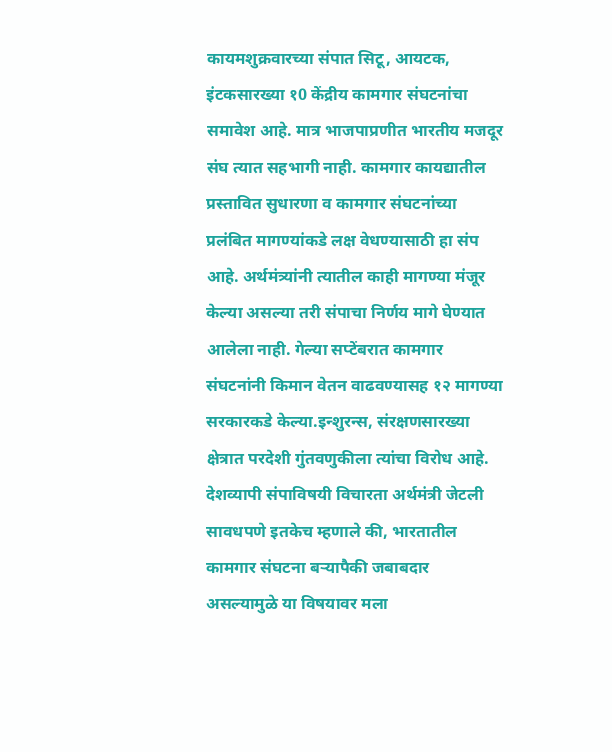कायमशुक्रवारच्या संपात सिटू, आयटक, इंटकसारख्या १0 केंद्रीय कामगार संघटनांचा समावेश आहे. मात्र भाजपाप्रणीत भारतीय मजदूर संघ त्यात सहभागी नाही. कामगार कायद्यातील प्रस्तावित सुधारणा व कामगार संघटनांच्या प्रलंबित मागण्यांकडे लक्ष वेधण्यासाठी हा संप आहे. अर्थमंत्र्यांनी त्यातील काही मागण्या मंजूर केल्या असल्या तरी संपाचा निर्णय मागे घेण्यात आलेला नाही. गेल्या सप्टेंबरात कामगार संघटनांनी किमान वेतन वाढवण्यासह १२ मागण्या सरकारकडे केल्या.इन्शुरन्स, संरक्षणसारख्या क्षेत्रात परदेशी गुंतवणुकीला त्यांचा विरोध आहे. देशव्यापी संपाविषयी विचारता अर्थमंत्री जेटली सावधपणे इतकेच म्हणाले की, भारतातील कामगार संघटना बऱ्यापैकी जबाबदार असल्यामुळे या विषयावर मला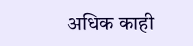अधिक काही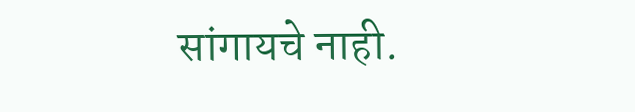सांगायचे नाही.